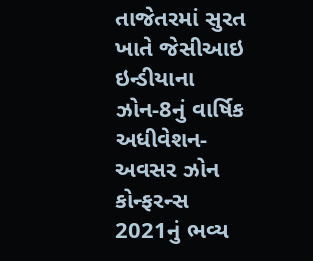તાજેતરમાં સુરત ખાતે જેસીઆઇ ઇન્ડીયાના ઝોન-8નું વાર્ષિક અધીવેશન-અવસર ઝોન કોન્ફરન્સ 2021નું ભવ્ય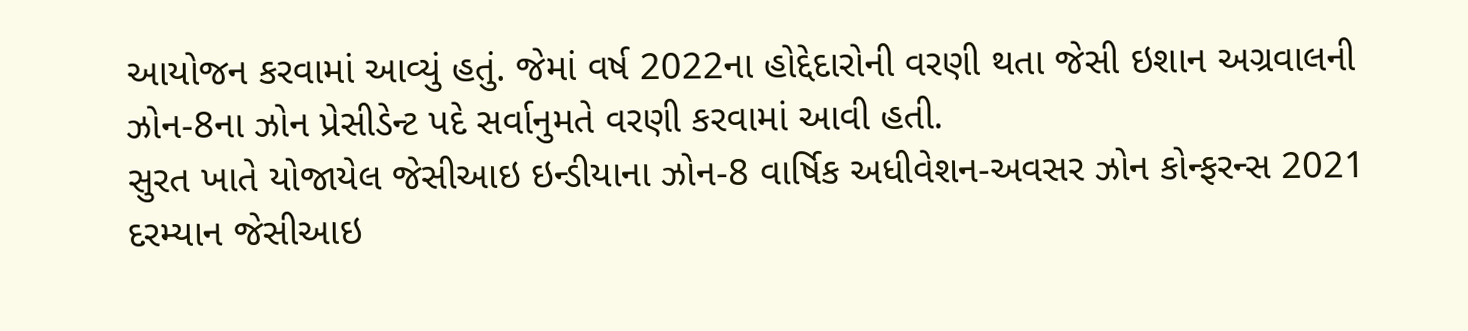આયોજન કરવામાં આવ્યું હતું. જેમાં વર્ષ 2022ના હોદ્દેદારોની વરણી થતા જેસી ઇશાન અગ્રવાલની ઝોન-8ના ઝોન પ્રેસીડેન્ટ પદે સર્વાનુમતે વરણી કરવામાં આવી હતી.
સુરત ખાતે યોજાયેલ જેસીઆઇ ઇન્ડીયાના ઝોન-8 વાર્ષિક અધીવેશન-અવસર ઝોન કોન્ફરન્સ 2021 દરમ્યાન જેસીઆઇ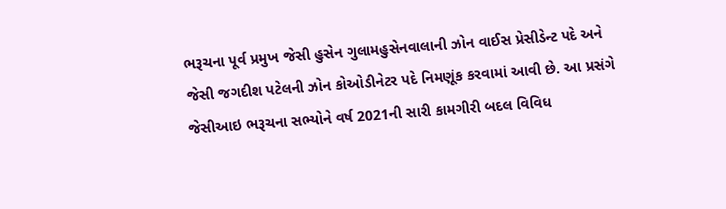ભરૂચના પૂર્વ પ્રમુખ જેસી હુસેન ગુલામહુસેનવાલાની ઝોન વાઈસ પ્રેસીડેન્ટ પદે અને જેસી જગદીશ પટેલની ઝોન કોઓડીનેટર પદે નિમણૂંક કરવામાં આવી છે. આ પ્રસંગે જેસીઆઇ ભરૂચના સભ્યોને વર્ષ 2021ની સારી કામગીરી બદલ વિવિધ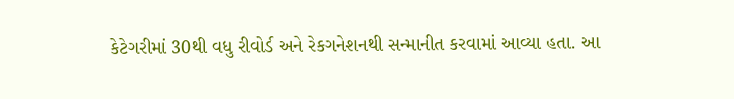કેટેગરીમાં 30થી વધુ રીવોર્ડ અને રેકગનેશનથી સન્માનીત કરવામાં આવ્યા હતા. આ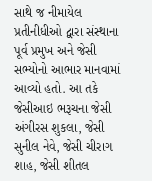સાથે જ નીમાયેલ પ્રતીનીધીઓ દ્વારા સંસ્થાના પૂર્વ પ્રમુખ અને જેસી સભ્યોનો આભાર માનવામાં આવ્યો હતો. આ તકે જેસીઆઇ ભરૂચના જેસી અંગીરસ શુકલા, જેસી સુનીલ નેવે, જેસી ચીરાગ શાહ, જેસી શીતલ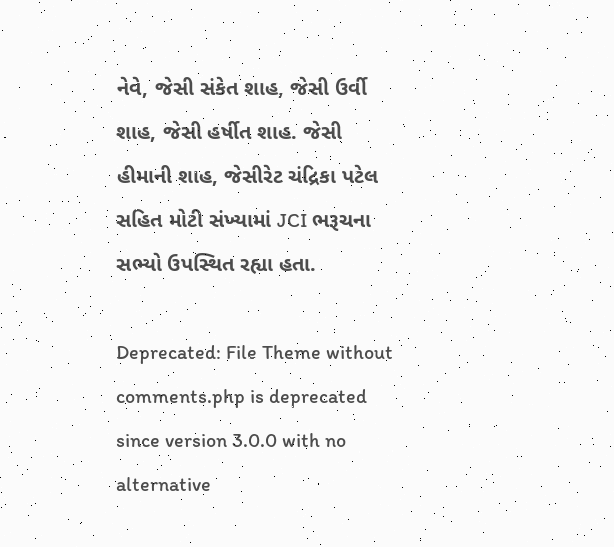નેવે, જેસી સંકેત શાહ, જેસી ઉર્વી શાહ, જેસી હર્ષીત શાહ. જેસી હીમાની શાહ, જેસીરેટ ચંદ્રિકા પટેલ સહિત મોટી સંખ્યામાં JCI ભરૂચના સભ્યો ઉપસ્થિત રહ્યા હતા.

Deprecated: File Theme without comments.php is deprecated since version 3.0.0 with no alternative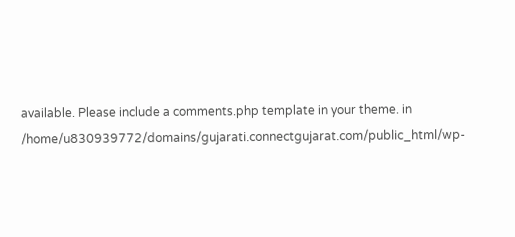available. Please include a comments.php template in your theme. in /home/u830939772/domains/gujarati.connectgujarat.com/public_html/wp-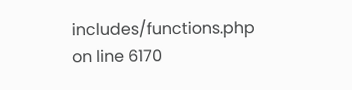includes/functions.php on line 6170